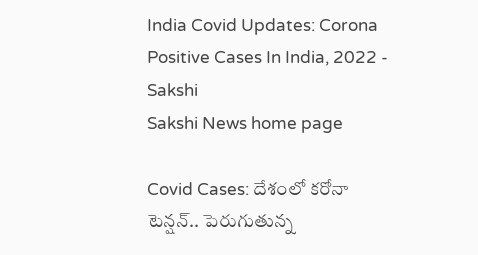India Covid Updates: Corona Positive Cases In India, 2022 - Sakshi
Sakshi News home page

Covid Cases: దేశంలో కరోనా టెన్షన్‌.. పెరుగుతున్న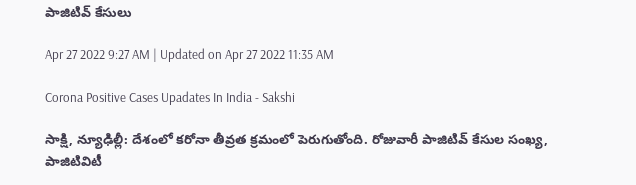పాజిటివ్‌ కేసులు

Apr 27 2022 9:27 AM | Updated on Apr 27 2022 11:35 AM

Corona Positive Cases Upadates In India - Sakshi

సాక్షి, న్యూఢిల్లీ: దేశంలో కరోనా తీవ్రత క్రమంలో పెరుగుతోంది. రోజువారీ పాజిటివ్‌ కేసుల సంఖ్య, పాజిటివిటీ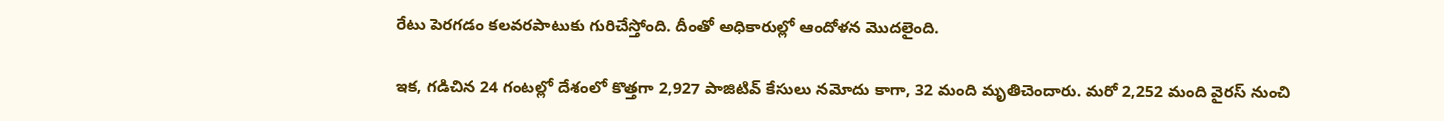రేటు పెరగడం కలవరపాటుకు గురిచేస్తోంది. దీంతో అధికారుల్లో ఆందోళన మొదలైంది.

ఇక, గడిచిన 24 గంటల్లో దేశంలో కొత్తగా 2,927 పాజిటివ్‌ కేసులు నమోదు కాగా, 32 మంది మృతిచెందారు. మరో 2,252 మంది వైరస్‌ నుంచి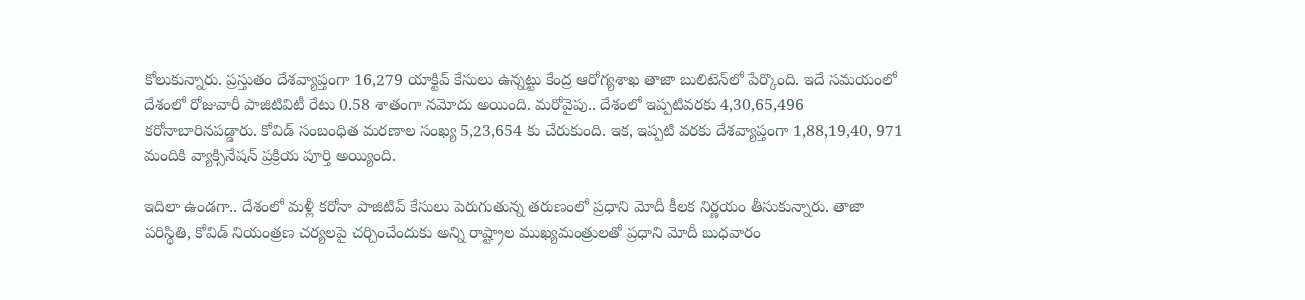కోలుకున్నారు. ప్రస్తుతం దేశవ్యాప్తంగా 16,279 యాక్టివ్‌ కేసులు ఉన్నట్టు కేంద్ర ఆరోగ్యశాఖ తాజా బులిటెన్‌లో పేర్కొం‍ది. ఇదే సమయంలో దేశంలో రోజువారీ పాజిటివిటీ రేటు 0.58 శాతంగా నమోదు అయింది. మరోవైపు.. దేశంలో ఇప్పటివరకు 4,30,65,496 కరోనాబారినపడ్డారు. కోవిడ్ సంబంధిత మరణాల సంఖ్య 5,23,654 కు చేరుకుంది. ఇక, ఇప్పటి వరకు దేశవ్యాప‍్తంగా 1,88,19,40, 971 మందికి వ్యాక్సినేషన్‌ ప్రక్రియ పూర్తి అయ్యింది.

ఇదిలా ఉండగా.. దేశంలో మళ్లీ కరోనా పాజిటివ్‌ కేసులు పెరుగుతున్న తరుణంలో ప్రధాని మోదీ కీలక నిర్ణయం తీసుకున్నారు. తాజా పరిస్థితి, కోవిడ్‌ నియంత్రణ చర్యలపై చర్చించేందుకు అన్ని రాష్ట్రాల ముఖ్యమంత్రులతో ప్రధాని మోదీ బుధవారం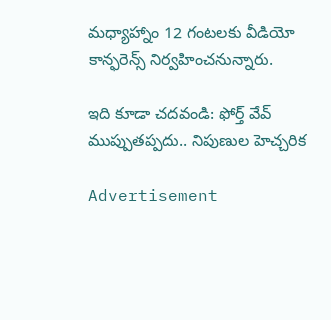మధ్యాహ్నాం 12 గంటలకు వీడియో కాన్ఫరెన్స్‌ నిర్వహించనున్నారు.

ఇది కూడా చదవండి: ఫోర్త్‌ వేవ్‌ ముప్పుతప్పదు.. నిపుణుల హెచ్చరిక

Advertisement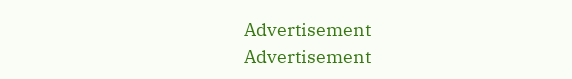Advertisement
Advertisement